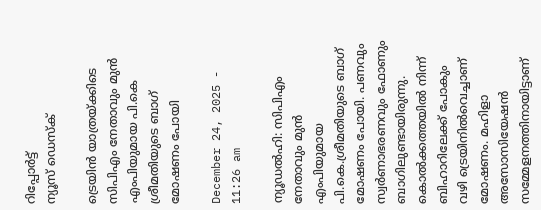റിപ്പോര്‍ട്ട്
ന്യൂസ് ഡെസ്ക്

ട്രെയിൻ യാത്രയ്ക്കിടെ സിപിഎം നേതാവും മുൻ എംപിയുമായ പി.കെ ശ്രീമതിയുടെ ബാഗ് മോഷണം പോയി

December 24, 2025 - 11:26 am

ന്യൂഡൽഹി: സിപിഎം നേതാവും മുൻ എംപിയുമായ പി.കെ.ശ്രീമതിയുടെ ബാഗ് മോഷണം പോയി. പണവും സ്വർണാഭരണവും ഫോണും ബാഗിലുണ്ടായിരുന്നു.  കൊൽക്കത്തയിൽ നിന്ന് ബിഹാറിലേക്ക് പോകും വഴി ട്രെയിനിൽവെച്ചാണ് മോഷണം. മഹിളാ അസോസിയേഷൻ സമ്മേളനത്തിനായിട്ടാണ്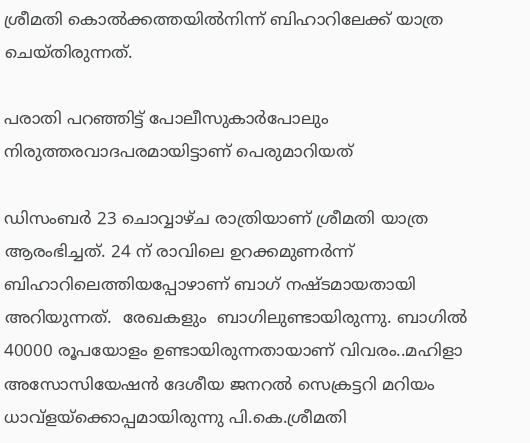ശ്രീമതി കൊൽക്കത്തയിൽനിന്ന് ബിഹാറിലേക്ക് യാത്ര ചെയ്തിരുന്നത്.

പരാതി പറഞ്ഞിട്ട് പോലീസുകാർപോലും നിരുത്തരവാദപരമായിട്ടാണ് പെരുമാറിയത്

ഡിസംബർ 23 ചൊവ്വാഴ്ച രാത്രിയാണ് ശ്രീമതി യാത്ര ആരംഭിച്ചത്. 24 ന് രാവിലെ ഉറക്കമുണർന്ന് ബിഹാറിലെത്തിയപ്പോഴാണ് ബാഗ് നഷ്ടമായതായി അറിയുന്നത്.  രേഖകളും  ബാഗിലുണ്ടായിരുന്നു. ബാഗിൽ 40000 രൂപയോളം ഉണ്ടായിരുന്നതായാണ് വിവരം..മഹിളാ അസോസിയേഷൻ ദേശീയ ജനറൽ സെക്രട്ടറി മറിയം ധാവ്‌ളയ്‌ക്കൊപ്പമായിരുന്നു പി.കെ.ശ്രീമതി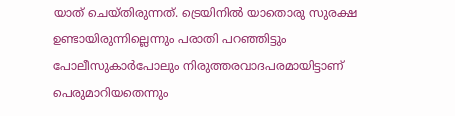യാത് ചെയ്തിരുന്നത്. ട്രെയിനിൽ യാതൊരു സുരക്ഷ ഉണ്ടായിരുന്നില്ലെന്നും പരാതി പറഞ്ഞിട്ടും പോലീസുകാർപോലും നിരുത്തരവാദപരമായിട്ടാണ് പെരുമാറിയതെന്നും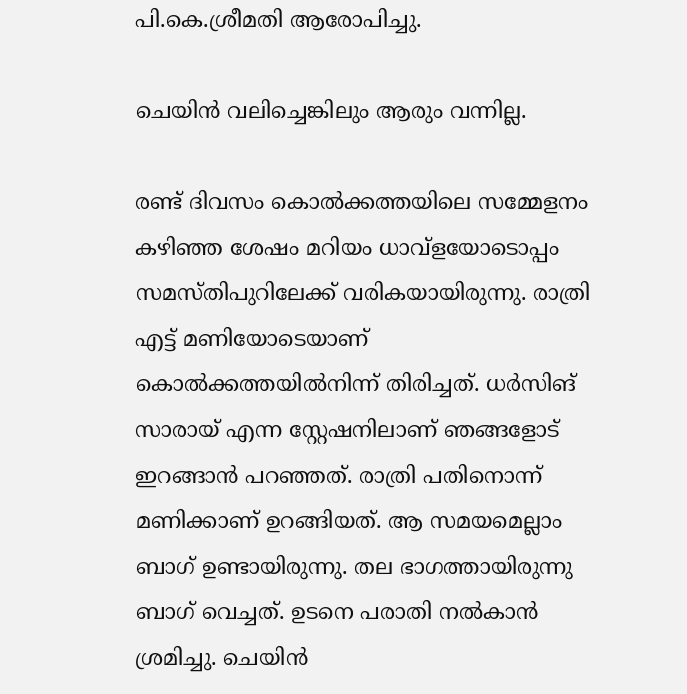പി.കെ.ശ്രീമതി ആരോപിച്ചു.

ചെയിൻ വലിച്ചെങ്കിലും ആരും വന്നില്ല.

രണ്ട് ദിവസം കൊൽക്കത്തയിലെ സമ്മേളനം കഴിഞ്ഞ ശേഷം മറിയം ധാവ്‌ളയോടൊപ്പം സമസ്തിപുറിലേക്ക് വരികയായിരുന്നു. രാത്രി എട്ട് മണിയോടെയാണ് കൊൽക്കത്തയിൽനിന്ന് തിരിച്ചത്. ധർസിങ് സാരായ് എന്ന സ്റ്റേഷനിലാണ് ഞങ്ങളോട് ഇറങ്ങാൻ പറഞ്ഞത്. രാത്രി പതിനൊന്ന് മണിക്കാണ് ഉറങ്ങിയത്. ആ സമയമെല്ലാം ബാഗ് ഉണ്ടായിരുന്നു. തല ഭാഗത്തായിരുന്നു ബാഗ് വെച്ചത്. ഉടനെ പരാതി നൽകാൻ ശ്രമിച്ചു. ചെയിൻ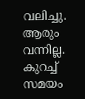വലിച്ചു. ആരും വന്നില്ല. കുറച്ച് സമയം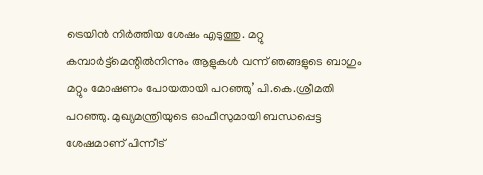ട്രെയിൻ നിർത്തിയ ശേഷം എടുത്തു. മറ്റു കമ്പാർട്ട്‌മെന്റിൽനിന്നും ആളുകൾ വന്ന് ഞങ്ങളുടെ ബാഗും മറ്റും മോഷണം പോയതായി പറഞ്ഞു’ പി.കെ.ശ്രീമതി പറഞ്ഞു. മുഖ്യമന്ത്രിയുടെ ഓഫീസുമായി ബന്ധപ്പെട്ട ശേഷമാണ് പിന്നീട്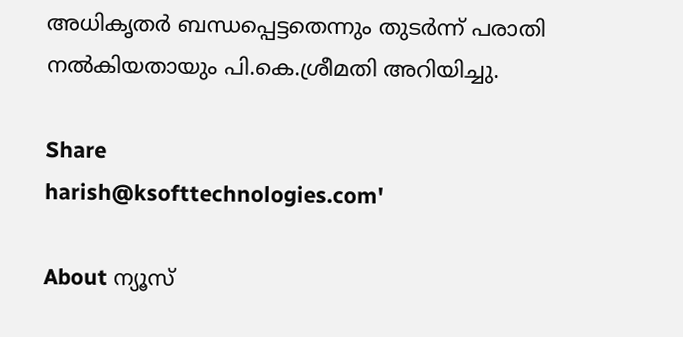അധികൃതർ ബന്ധപ്പെട്ടതെന്നും തുടർന്ന് പരാതി നൽകിയതായും പി.കെ.ശ്രീമതി അറിയിച്ചു.

Share
harish@ksofttechnologies.com'

About ന്യൂസ്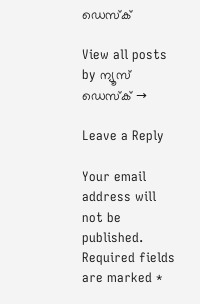ഡെസ്ക്

View all posts by ന്യൂസ് ഡെസ്ക് →

Leave a Reply

Your email address will not be published. Required fields are marked *